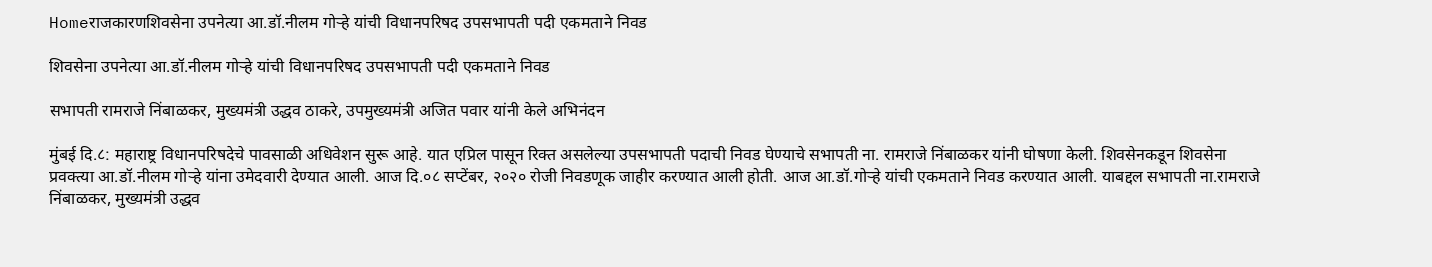Homeराजकारणशिवसेना उपनेत्या आ.डॉ.नीलम गोऱ्हे यांची विधानपरिषद उपसभापती पदी एकमताने निवड

शिवसेना उपनेत्या आ.डॉ.नीलम गोऱ्हे यांची विधानपरिषद उपसभापती पदी एकमताने निवड

सभापती रामराजे निंबाळकर, मुख्यमंत्री उद्धव ठाकरे, उपमुख्यमंत्री अजित पवार यांनी केले अभिनंदन

मुंबई दि.८: महाराष्ट्र विधानपरिषदेचे पावसाळी अधिवेशन सुरू आहे. यात एप्रिल पासून रिक्त असलेल्या उपसभापती पदाची निवड घेण्याचे सभापती ना. रामराजे निंबाळकर यांनी घोषणा केली. शिवसेनकडून शिवसेना प्रवक्त्या आ.डॉ.नीलम गोऱ्हे यांना उमेदवारी देण्यात आली. आज दि.०८ सप्टेंबर, २०२० रोजी निवडणूक जाहीर करण्यात आली होती. आज आ.डॉ.गोऱ्हे यांची एकमताने निवड करण्यात आली. याबद्दल सभापती ना.रामराजे निंबाळकर, मुख्यमंत्री उद्धव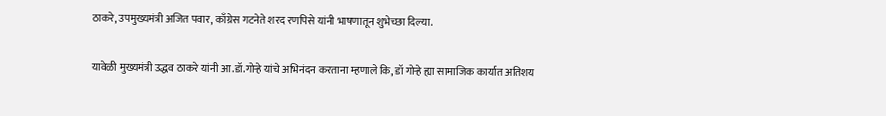ठाकरे, उपमुख्यमंत्री अजित पवार, काँग्रेस गटनेते शरद रणपिसे यांनी भाषणातून शुभेच्छा दिल्या.

यावेळी मुख्यमंत्री उद्धव ठाकरे यांनी आ.डॉ.गोऱ्हे यांचे अभिनंदन करताना म्हणाले कि, डॉ गोऱ्हे ह्या सामाजिक कार्यात अतिशय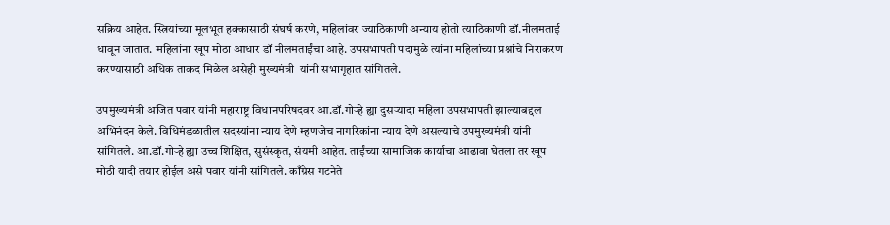सक्रिय आहेत. स्त्रियांच्या मूलभूत हक्कासाठी संघर्ष करणे, महिलांवर ज्याठिकाणी अन्याय होतो त्याठिकाणी डॉ.नीलमताई धावून जातात. महिलांना खूप मोठा आधार डॉ नीलमताईंचा आहे. उपसभापती पदामुळे त्यांना महिलांच्या प्रश्नांचे निराकरण करण्यासाठी अधिक ताकद मिळेल असेही मुख्यमंत्री  यांनी सभागृहात सांगितले.

उपमुख्यमंत्री अजित पवार यांनी महाराष्ट्र विधानपरिषदवर आ.डॉ.गोऱ्हे ह्या दुसऱ्यादा महिला उपसभापती झाल्याबद्दल अभिनंदन केले. विधिमंडळातील सदस्यांना न्याय देणे म्हणजेच नागरिकांना न्याय देणे असल्याचे उपमुख्यमंत्री यांनी सांगितले. आ.डॉ.गोऱ्हे ह्या उच्च शिक्षित, सुसंस्कृत, संयमी आहेत. ताईंच्या सामाजिक कार्याचा आढावा घेतला तर खूप मोठी यादी तयार होईल असे पवार यांनी सांगितले. काँग्रेस गटनेते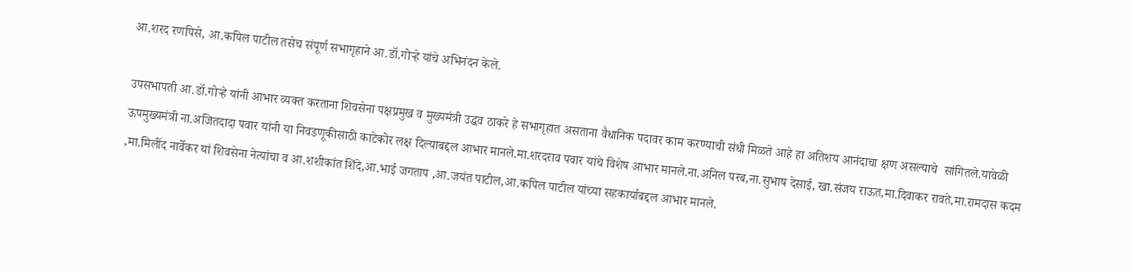आ.शरद रणपिसे, आ.कपिल पाटील तसेच संपूर्ण सभागृहाने आ.डॉ.गोऱ्हे यांचे अभिनंदन केले.

उपसभापती आ.डॉ.गोऱ्हे यांनी आभार व्यक्त करताना शिवसेना पक्षप्रमुख व मुख्यमंत्री उद्धव ठाकरे हे सभागृहात असताना वैधानिक पदावर काम करण्याची संधी मिळते आहे हा अतिशय आनंदाचा क्षण असल्याचे  सांगितले.यावेळी ऊपमुख्यमंत्री ना.अजितदादा पवार यांनी या निवडणूकीसाठी काटेकोर लक्ष दिल्याबद्दल आभार मानले.मा.शरदराव पवार यांचे विशेष आभार मानले.ना.अनिल परब,ना.सुभाष देसाई, खा.संजय राऊत,मा.दिवाकर रावते,मा.रामदास कदम ,मा.मिलींद नार्वेकर यां शिवसेना नेत्यांचा व आ.शशीकांत शिंदे,आ.भाई जगताप ,आ.जयंत पाटील,आ.कपिल पाटील यांच्या सहकार्याबद्दल आभार मानले.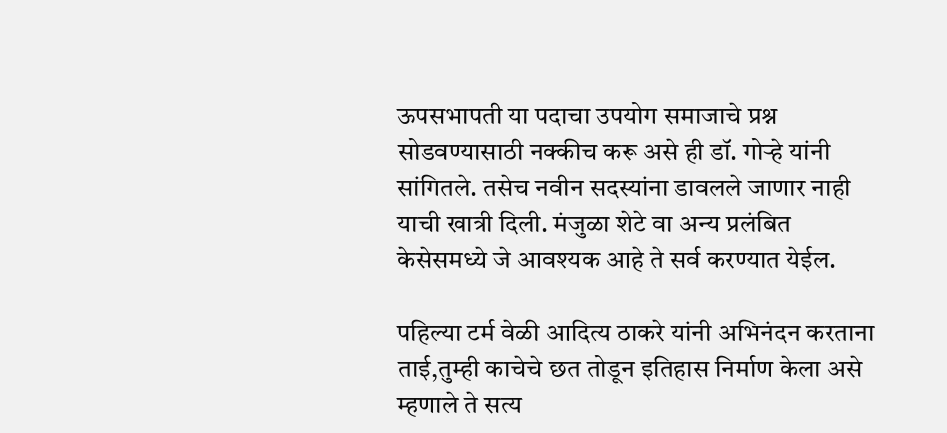ऊपसभापती या पदाचा उपयोग समाजाचे प्रश्न सोडवण्यासाठी नक्कीच करू असे ही डॉ. गोऱ्हे यांनी सांगितले. तसेच नवीन सदस्यांना डावलले जाणार नाही याची खात्री दिली. मंजुळा शेटे वा अन्य प्रलंबित केसेसमध्ये जे आवश्यक आहे ते सर्व करण्यात येईल.

पहिल्या टर्म वेळी आदित्य ठाकरे यांनी अभिनंदन करताना ताई,तुम्ही काचेचे छत तोडून इतिहास निर्माण केला असे म्हणाले ते सत्य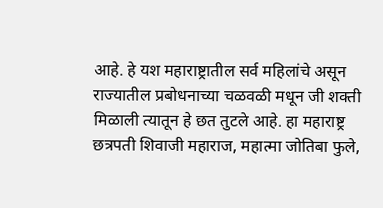आहे. हे यश महाराष्ट्रातील सर्व महिलांचे असून राज्यातील प्रबोधनाच्या चळवळी मधून जी शक्ती मिळाली त्यातून हे छत तुटले आहे. हा महाराष्ट्र छत्रपती शिवाजी महाराज, महात्मा जोतिबा फुले,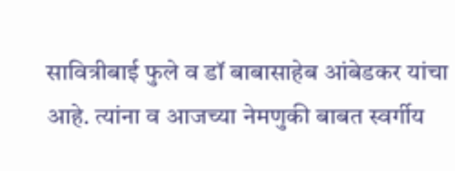सावित्रीबाई फुले व डॉ बाबासाहेब आंबेडकर यांचा आहे. त्यांना व आजच्या नेमणुकी बाबत स्वर्गीय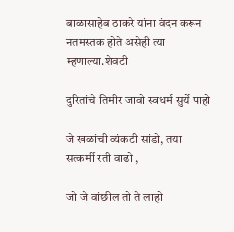बाळासाहेब ठाकरे यांना वंदन करून नतमस्तक होते असेही त्या म्हणाल्या.शेवटी

दुरितांचे तिमीर जावो स्वधर्म सुर्ये पाहो

जे खळांची व्यंकटी सांडो, तया सत्कर्मी रती वाढो ,

जो जे वांछील तो ते लाहो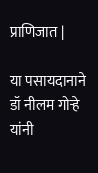प्राणिजात |

या पसायदानाने डॉ नीलम गोऱ्हे यांनी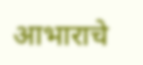आभाराचे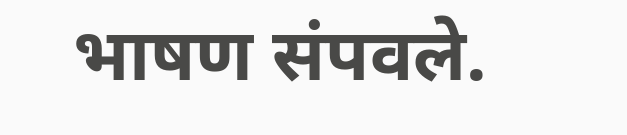भाषण संपवले.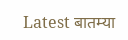Latest बातम्या